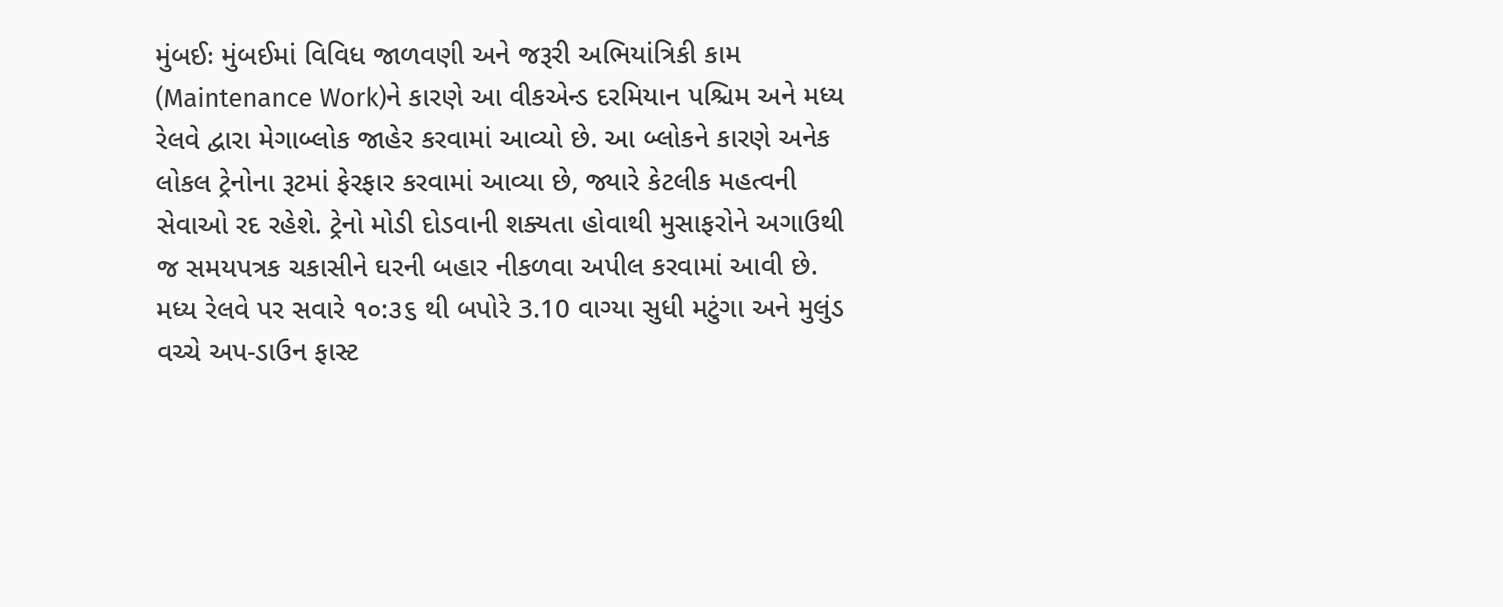મુંબઈઃ મુંબઈમાં વિવિધ જાળવણી અને જરૂરી અભિયાંત્રિકી કામ (Maintenance Work)ને કારણે આ વીકએન્ડ દરમિયાન પશ્ચિમ અને મધ્ય રેલવે દ્વારા મેગાબ્લોક જાહેર કરવામાં આવ્યો છે. આ બ્લોકને કારણે અનેક લોકલ ટ્રેનોના રૂટમાં ફેરફાર કરવામાં આવ્યા છે, જ્યારે કેટલીક મહત્વની સેવાઓ રદ રહેશે. ટ્રેનો મોડી દોડવાની શક્યતા હોવાથી મુસાફરોને અગાઉથી જ સમયપત્રક ચકાસીને ઘરની બહાર નીકળવા અપીલ કરવામાં આવી છે.
મધ્ય રેલવે પર સવારે ૧૦:૩૬ થી બપોરે 3.10 વાગ્યા સુધી મટુંગા અને મુલુંડ વચ્ચે અપ-ડાઉન ફાસ્ટ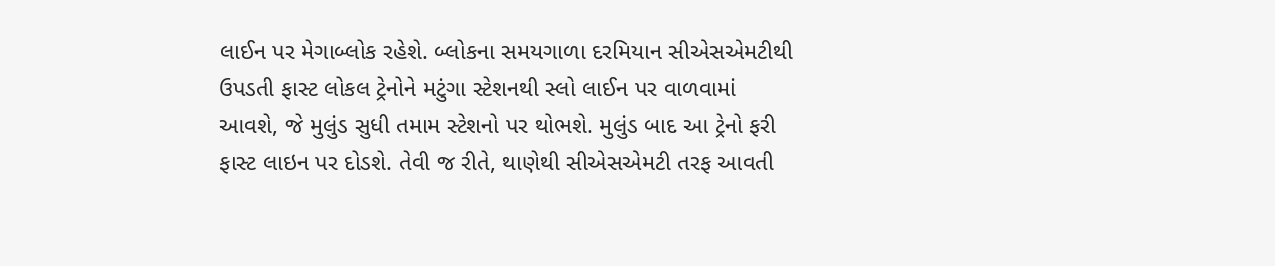લાઈન પર મેગાબ્લોક રહેશે. બ્લોકના સમયગાળા દરમિયાન સીએસએમટીથી ઉપડતી ફાસ્ટ લોકલ ટ્રેનોને મટુંગા સ્ટેશનથી સ્લો લાઈન પર વાળવામાં આવશે, જે મુલુંડ સુધી તમામ સ્ટેશનો પર થોભશે. મુલુંડ બાદ આ ટ્રેનો ફરી ફાસ્ટ લાઇન પર દોડશે. તેવી જ રીતે, થાણેથી સીએસએમટી તરફ આવતી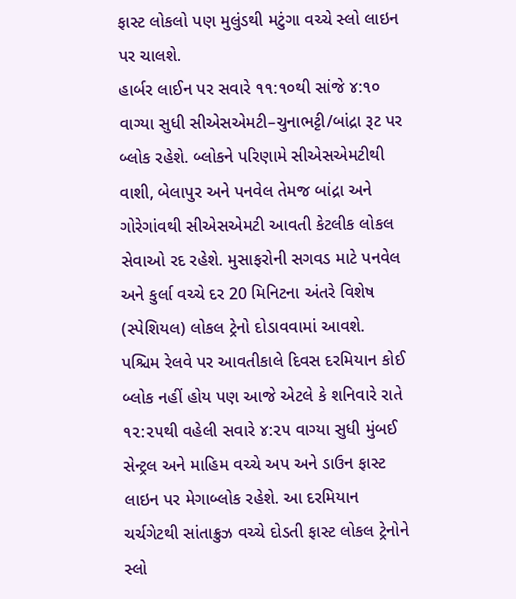ફાસ્ટ લોકલો પણ મુલુંડથી મટુંગા વચ્ચે સ્લો લાઇન પર ચાલશે.
હાર્બર લાઈન પર સવારે ૧૧:૧૦થી સાંજે ૪:૧૦ વાગ્યા સુધી સીએસએમટી–ચુનાભટ્ટી/બાંદ્રા રૂટ પર બ્લોક રહેશે. બ્લોકને પરિણામે સીએસએમટીથી વાશી, બેલાપુર અને પનવેલ તેમજ બાંદ્રા અને ગોરેગાંવથી સીએસએમટી આવતી કેટલીક લોકલ સેવાઓ રદ રહેશે. મુસાફરોની સગવડ માટે પનવેલ અને કુર્લા વચ્ચે દર 20 મિનિટના અંતરે વિશેષ (સ્પેશિયલ) લોકલ ટ્રેનો દોડાવવામાં આવશે.
પશ્ચિમ રેલવે પર આવતીકાલે દિવસ દરમિયાન કોઈ બ્લોક નહીં હોય પણ આજે એટલે કે શનિવારે રાતે ૧૨:૨૫થી વહેલી સવારે ૪:૨૫ વાગ્યા સુધી મુંબઈ સેન્ટ્રલ અને માહિમ વચ્ચે અપ અને ડાઉન ફાસ્ટ લાઇન પર મેગાબ્લોક રહેશે. આ દરમિયાન ચર્ચગેટથી સાંતાક્રુઝ વચ્ચે દોડતી ફાસ્ટ લોકલ ટ્રેનોને સ્લો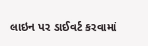લાઇન પર ડાઈવર્ટ કરવામાં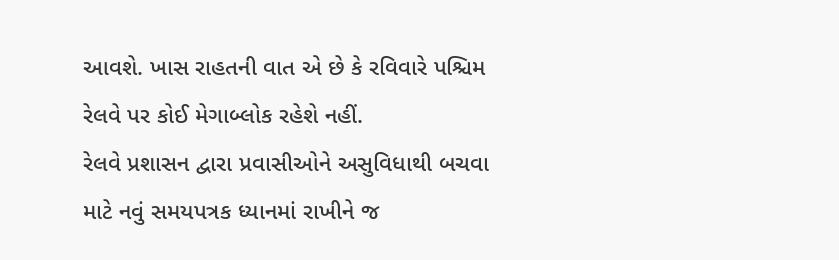આવશે. ખાસ રાહતની વાત એ છે કે રવિવારે પશ્ચિમ રેલવે પર કોઈ મેગાબ્લોક રહેશે નહીં.
રેલવે પ્રશાસન દ્વારા પ્રવાસીઓને અસુવિધાથી બચવા માટે નવું સમયપત્રક ધ્યાનમાં રાખીને જ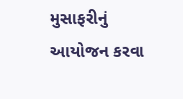મુસાફરીનું આયોજન કરવા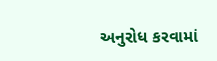અનુરોધ કરવામાં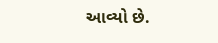આવ્યો છે.